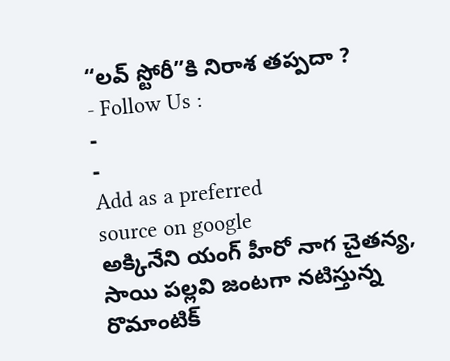“లవ్ స్టోరీ”కి నిరాశ తప్పదా ?
- Follow Us :
-
-
Add as a preferred
source on google
అక్కినేని యంగ్ హీరో నాగ చైతన్య, సాయి పల్లవి జంటగా నటిస్తున్న రొమాంటిక్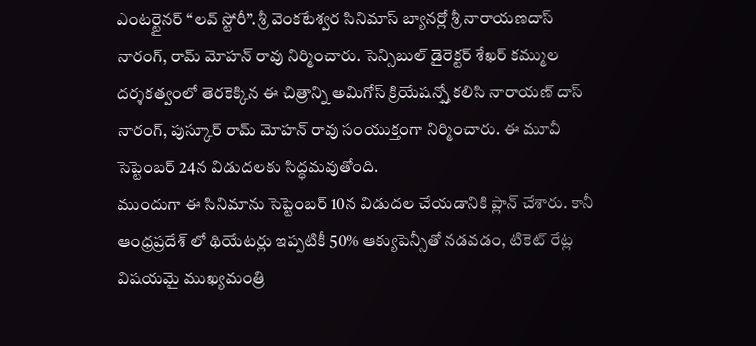ఎంటర్టైనర్ “లవ్ స్టోరీ”. శ్రీ వెంకటేశ్వర సినిమాస్ బ్యానర్లో శ్రీ నారాయణదాస్ నారంగ్, రామ్ మోహన్ రావు నిర్మించారు. సెన్సిబుల్ డైరెక్టర్ శేఖర్ కమ్ముల దర్శకత్వంలో తెరకెక్కిన ఈ చిత్రాన్ని అమిగోస్ క్రియేషన్స్తో కలిసి నారాయణ్ దాస్ నారంగ్, పుస్కూర్ రామ్ మోహన్ రావు సంయుక్తంగా నిర్మించారు. ఈ మూవీ సెప్టెంబర్ 24న విడుదలకు సిద్ధమవుతోంది.
ముందుగా ఈ సినిమాను సెప్టెంబర్ 10న విడుదల చేయడానికి ప్లాన్ చేశారు. కానీ ఆంధ్రప్రదేశ్ లో థియేటర్లు ఇప్పటికీ 50% ఆక్యుపెన్సీతో నడవడం, టికెట్ రేట్ల విషయమై ముఖ్యమంత్రి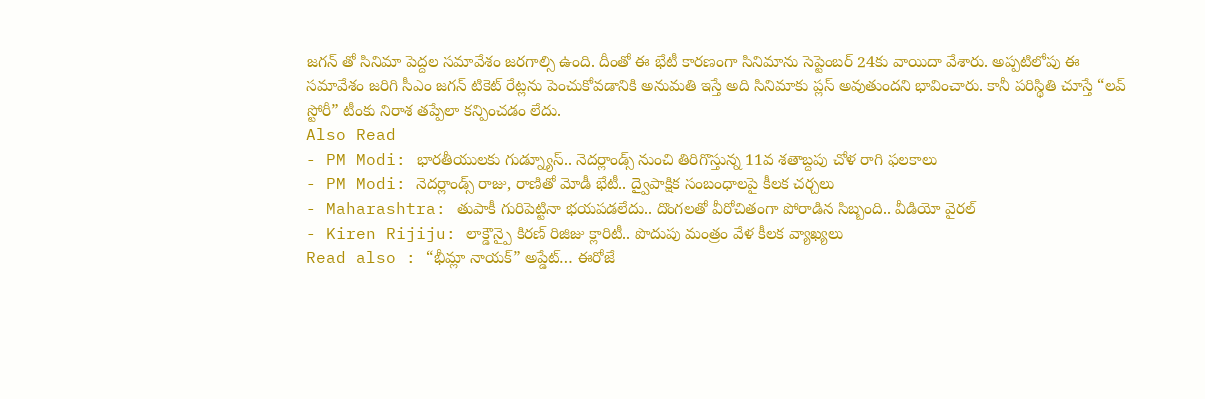జగన్ తో సినిమా పెద్దల సమావేశం జరగాల్సి ఉంది. దీంతో ఈ భేటీ కారణంగా సినిమాను సెప్టెంబర్ 24కు వాయిదా వేశారు. అప్పటిలోపు ఈ సమావేశం జరిగి సీఎం జగన్ టికెట్ రేట్లను పెంచుకోవడానికి అనుమతి ఇస్తే అది సినిమాకు ప్లస్ అవుతుందని భావించారు. కానీ పరిస్థితి చూస్తే “లవ్ స్టోరీ” టీంకు నిరాశ తప్పేలా కన్పించడం లేదు.
Also Read
- PM Modi: భారతీయులకు గుడ్న్యూస్.. నెదర్లాండ్స్ నుంచి తిరిగొస్తున్న 11వ శతాబ్దపు చోళ రాగి ఫలకాలు
- PM Modi: నెదర్లాండ్స్ రాజు, రాణితో మోడీ భేటీ.. ద్వైపాక్షిక సంబంధాలపై కీలక చర్చలు
- Maharashtra: తుపాకీ గురిపెట్టినా భయపడలేదు.. దొంగలతో వీరోచితంగా పోరాడిన సిబ్బంది.. వీడియో వైరల్
- Kiren Rijiju: లాక్డౌన్పై కిరణ్ రిజిజు క్లారిటీ.. పొదుపు మంత్రం వేళ కీలక వ్యాఖ్యలు
Read also : “భీమ్లా నాయక్” అప్డేట్… ఈరోజే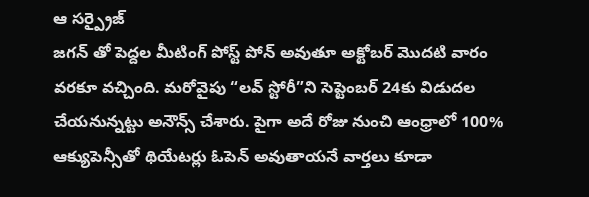ఆ సర్ప్రైజ్
జగన్ తో పెద్దల మీటింగ్ పోస్ట్ పోన్ అవుతూ అక్టోబర్ మొదటి వారం వరకూ వచ్చింది. మరోవైపు “లవ్ స్టోరీ”ని సెప్టెంబర్ 24కు విడుదల చేయనున్నట్టు అనౌన్స్ చేశారు. పైగా అదే రోజు నుంచి ఆంధ్రాలో 100% ఆక్యుపెన్సీతో థియేటర్లు ఓపెన్ అవుతాయనే వార్తలు కూడా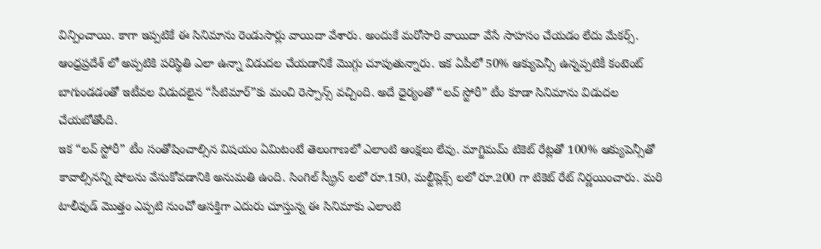విన్పించాయి. కాగా ఇప్పటికే ఈ సినిమాను రెండుసార్లు వాయిదా వేశారు. అందుకే మరోసారి వాయిదా వేసే సాహసం చేయడం లేదు మేకర్స్. ఆంధ్రప్రదేశ్ లో అప్పటికి పరిస్థితి ఎలా ఉన్నా విడుదల చేయడానికే మొగ్గు చూపుతున్నారు. ఇక ఏపీలో 50% ఆక్యుపెన్సీ ఉన్నప్పటికీ కంటెంట్ బాగుండడంతో ఇటీవల విడుదలైన “సీటిమార్”కు మంచి రెస్పాన్స్ వచ్చింది. అదే ధైర్యంతో “లవ్ స్టోరీ” టీం కూడా సినిమాను విడుదల చేయబోతోంది.
ఇక “లవ్ స్టోరీ” టీం సంతోషించాల్సిన విషయం ఏమిటంటే తెలంగాణలో ఎలాంటి ఆంక్షలు లేవు. మాగ్జిమమ్ టికెట్ రేట్లతో 100% ఆక్యుపెన్సీతో కావాల్సినన్ని షోలను వేసుకోవడానికి అనుమతి ఉంది. సింగిల్ స్క్రీన్ లలో రూ.150, మల్టీప్లెక్స్ లలో రూ.200 గా టికెట్ రేట్ నిర్ణయించారు. మరి టాలీవుడ్ మొత్తం ఎప్పటి నుంచో ఆసక్తిగా ఎదురు చూస్తున్న ఈ సినిమాకు ఎలాంటి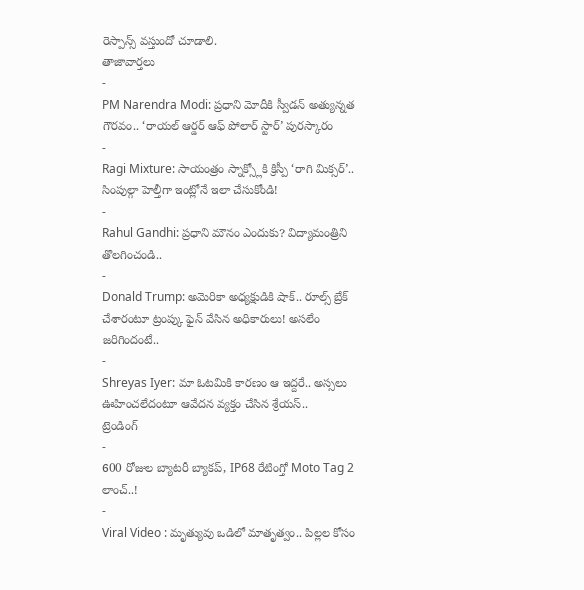రెస్పాన్స్ వస్తుందో చూడాలి.
తాజావార్తలు
-
PM Narendra Modi: ప్రధాని మోదీకి స్వీడన్ అత్యున్నత గౌరవం.. ‘రాయల్ ఆర్డర్ ఆఫ్ పోలార్ స్టార్’ పురస్కారం
-
Ragi Mixture: సాయంత్రం స్నాక్స్లోకి క్రిస్పీ ‘రాగి మిక్సర్’.. సింపుల్గా హెల్తీగా ఇంట్లోనే ఇలా చేసుకోండి!
-
Rahul Gandhi: ప్రధాని మౌనం ఎందుకు? విద్యామంత్రిని తొలగించండి..
-
Donald Trump: అమెరికా అధ్యక్షుడికి షాక్.. రూల్స్ బ్రేక్ చేశారంటూ ట్రంప్కు ఫైన్ వేసిన అధికారులు! అసలేం జరిగిందంటే..
-
Shreyas Iyer: మా ఓటమికి కారణం ఆ ఇద్దరే.. అస్సలు ఊహించలేదంటూ ఆవేదన వ్యక్తం చేసిన శ్రేయస్..
ట్రెండింగ్
-
600 రోజుల బ్యాటరీ బ్యాకప్, IP68 రేటింగ్తో Moto Tag 2 లాంచ్..!
-
Viral Video : మృత్యువు ఒడిలో మాతృత్వం.. పిల్లల కోసం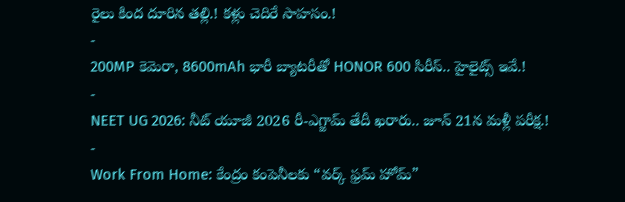రైలు కింద దూరిన తల్లి.! కళ్లు చెదిరే సాహసం.!
-
200MP కెమెరా, 8600mAh భారీ బ్యాటరీతో HONOR 600 సిరీస్.. హైలైట్స్ ఇవే.!
-
NEET UG 2026: నీట్ యూజీ 2026 రీ-ఎగ్జామ్ తేదీ ఖరారు.. జూన్ 21న మళ్లీ పరీక్ష.!
-
Work From Home: కేంద్రం కంపెనీలకు “వర్క్ ఫ్రమ్ హోమ్”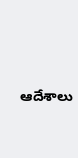ఆదేశాలు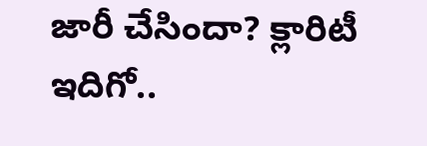జారీ చేసిందా? క్లారిటీ ఇదిగో..